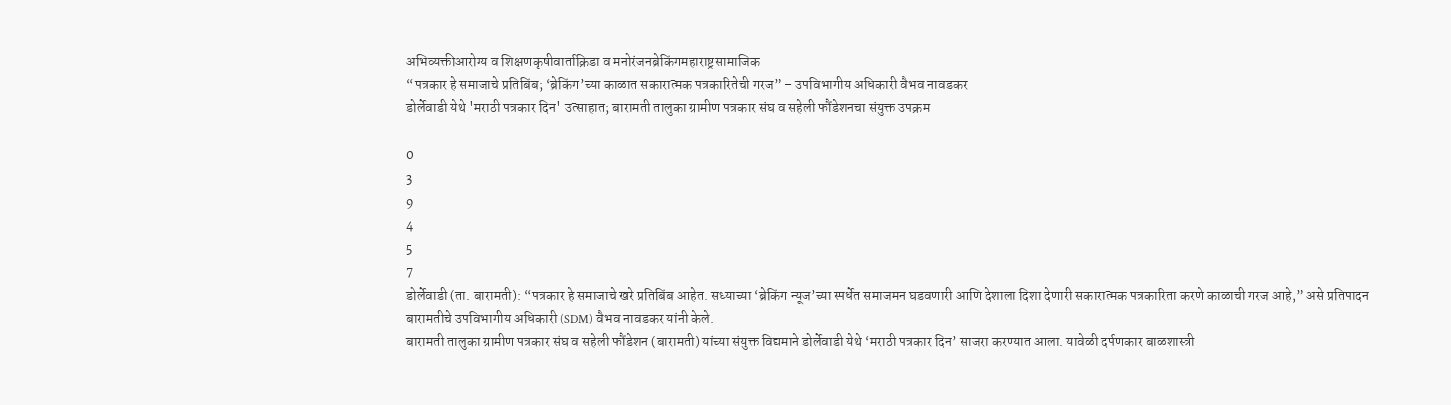अभिव्यक्तीआरोग्य व शिक्षणकृषीवार्ताक्रिडा व मनोरंजनब्रेकिंगमहाराष्ट्रसामाजिक
“पत्रकार हे समाजाचे प्रतिबिंब; ‘ब्रेकिंग’च्या काळात सकारात्मक पत्रकारितेची गरज” – उपविभागीय अधिकारी वैभव नावडकर
डोर्लेवाडी येथे 'मराठी पत्रकार दिन' उत्साहात; बारामती तालुका ग्रामीण पत्रकार संघ व सहेली फौंडेशनचा संयुक्त उपक्रम

0
3
9
4
5
7
डोर्लेवाडी (ता. बारामती): “पत्रकार हे समाजाचे खरे प्रतिबिंब आहेत. सध्याच्या ‘ब्रेकिंग न्यूज’च्या स्पर्धेत समाजमन घडवणारी आणि देशाला दिशा देणारी सकारात्मक पत्रकारिता करणे काळाची गरज आहे,” असे प्रतिपादन बारामतीचे उपविभागीय अधिकारी (SDM) वैभव नावडकर यांनी केले.
बारामती तालुका ग्रामीण पत्रकार संघ व सहेली फौंडेशन (बारामती) यांच्या संयुक्त विद्यमाने डोर्लेवाडी येथे ‘मराठी पत्रकार दिन’ साजरा करण्यात आला. यावेळी दर्पणकार बाळशास्त्री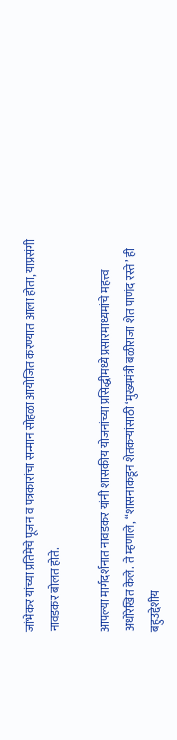जांभेकर यांच्या प्रतिमेचे पूजन व पत्रकारांचा सन्मान सोहळा आयोजित करण्यात आला होता, याप्रसंगी नावडकर बोलत होते.

आपल्या मार्गदर्शनात नावडकर यांनी शासकीय योजनांच्या प्रसिद्धीमध्ये प्रसारमाध्यमांचे महत्त्व अधोरेखित केले. ते म्हणाले, “शासनाकडून शेतकऱ्यांसाठी ‘मुख्यमंत्री बळीराजा शेत पाणंद रस्ते’ ही बहुउद्देशीय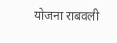योजना राबवली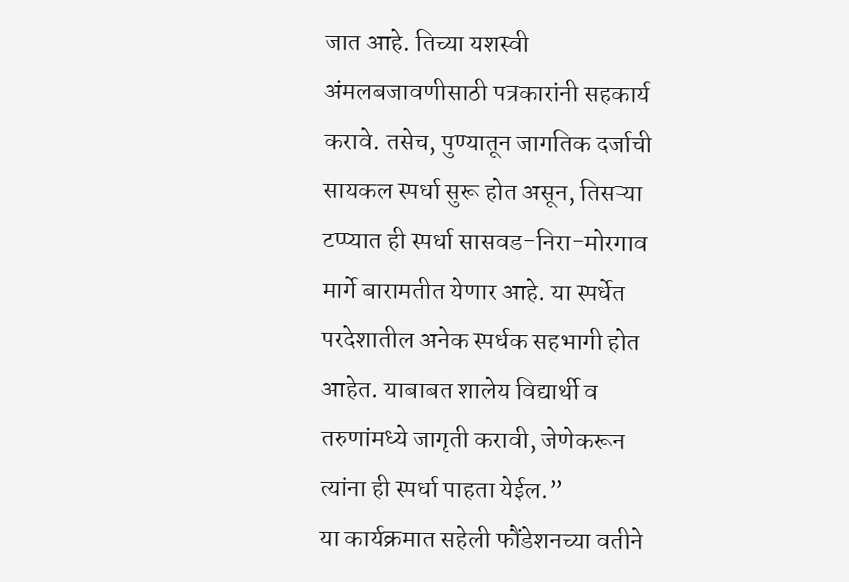जात आहे. तिच्या यशस्वी अंमलबजावणीसाठी पत्रकारांनी सहकार्य करावे. तसेच, पुण्यातून जागतिक दर्जाची सायकल स्पर्धा सुरू होत असून, तिसऱ्या टप्प्यात ही स्पर्धा सासवड-निरा-मोरगाव मार्गे बारामतीत येणार आहे. या स्पर्धेत परदेशातील अनेक स्पर्धक सहभागी होत आहेत. याबाबत शालेय विद्यार्थी व तरुणांमध्ये जागृती करावी, जेणेकरून त्यांना ही स्पर्धा पाहता येईल.”
या कार्यक्रमात सहेली फौंडेशनच्या वतीने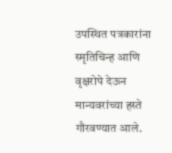उपस्थित पत्रकारांना स्मृतिचिन्ह आणि वृक्षरोपे देऊन मान्यवरांच्या हस्ते गौरवण्यात आले.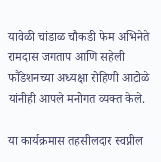यावेळी चांडाळ चौकडी फेम अभिनेते रामदास जगताप आणि सहेली फौंडेशनच्या अध्यक्षा रोहिणी आटोळे यांनीही आपले मनोगत व्यक्त केले.

या कार्यक्रमास तहसीलदार स्वप्नील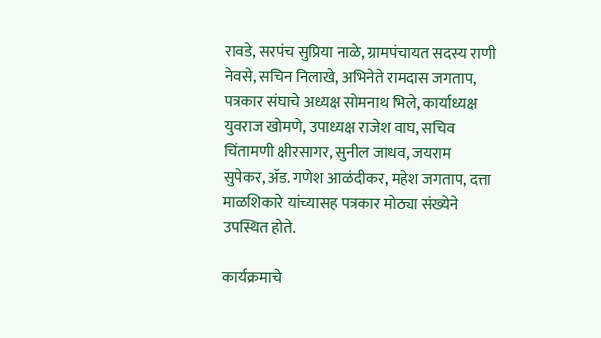रावडे, सरपंच सुप्रिया नाळे, ग्रामपंचायत सदस्य राणी नेवसे, सचिन निलाखे, अभिनेते रामदास जगताप, पत्रकार संघाचे अध्यक्ष सोमनाथ भिले, कार्याध्यक्ष युवराज खोमणे, उपाध्यक्ष राजेश वाघ, सचिव चिंतामणी क्षीरसागर, सुनील जाधव, जयराम सुपेकर, ॲड. गणेश आळंदीकर, महेश जगताप, दत्ता माळशिकारे यांच्यासह पत्रकार मोठ्या संख्येने उपस्थित होते.

कार्यक्रमाचे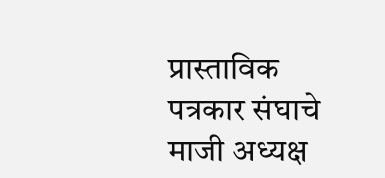प्रास्ताविक पत्रकार संघाचे माजी अध्यक्ष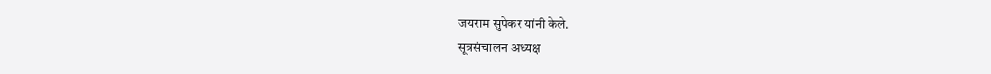जयराम सुपेकर यांनी केले.
सूत्रसंचालन अध्यक्ष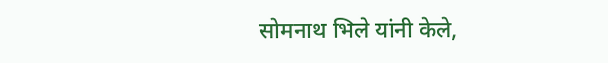सोमनाथ भिले यांनी केले,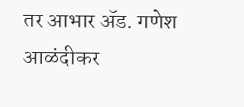तर आभार ॲड. गणेश आळंदीकर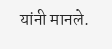यांनी मानले.